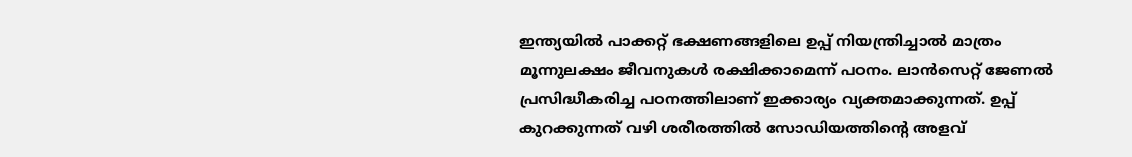ഇന്ത്യയിൽ പാക്കറ്റ് ഭക്ഷണങ്ങളിലെ ഉപ്പ് നിയന്ത്രിച്ചാല്‍ മാത്രം മൂന്നുലക്ഷം ജീവനുകൾ രക്ഷിക്കാമെന്ന് പഠനം. ലാന്‍സെറ്റ് ജേണല്‍ പ്രസിദ്ധീകരിച്ച പഠനത്തിലാണ് ഇക്കാര്യം വ്യക്തമാക്കുന്നത്. ഉപ്പ് കുറക്കുന്നത് വഴി ശരീരത്തില്‍ സോഡിയത്തിന്റെ അളവ്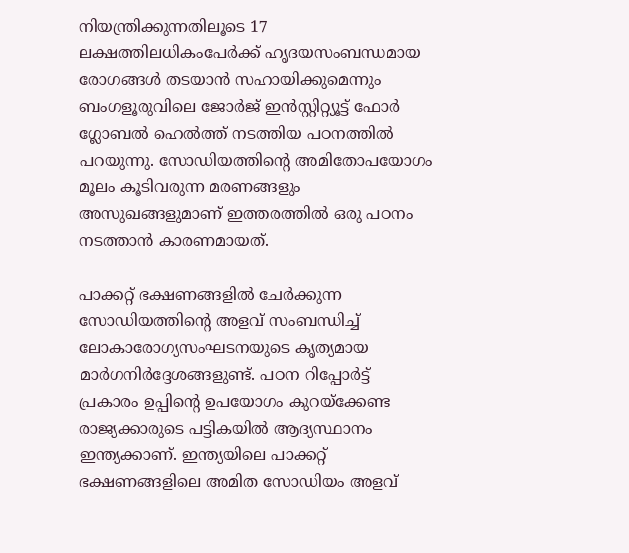നിയന്ത്രിക്കുന്നതിലൂടെ 17 ലക്ഷത്തിലധികംപേർക്ക് ഹൃദയസംബന്ധമായ രോഗങ്ങൾ തടയാൻ സഹായിക്കുമെന്നും ബംഗളൂരുവിലെ ജോര്‍ജ് ഇന്‍സ്റ്റിറ്റ്യൂട്ട് ഫോർ ഗ്ലോബല്‍ ഹെല്‍ത്ത് നടത്തിയ പഠനത്തിൽ പറയുന്നു. സോഡിയത്തിന്റെ അമിതോപയോഗം മൂലം കൂടിവരുന്ന മരണങ്ങളും അസുഖങ്ങളുമാണ് ഇത്തരത്തില്‍ ഒരു പഠനം നടത്താന്‍ കാരണമായത്.

പാക്കറ്റ് ഭക്ഷണങ്ങളില്‍ ചേര്‍ക്കുന്ന സോഡിയത്തിന്റെ അളവ് സംബന്ധിച്ച് ലോകാരോഗ്യസംഘടനയുടെ കൃത്യമായ മാര്‍ഗനിര്‍ദ്ദേശങ്ങളുണ്ട്. പഠന റിപ്പോർട്ട് പ്രകാരം ഉപ്പിന്റെ ഉപയോഗം കുറയ്‌ക്കേണ്ട രാജ്യക്കാരുടെ പട്ടികയിൽ ആദ്യസ്ഥാനം ഇന്ത്യക്കാണ്. ഇന്ത്യയിലെ പാക്കറ്റ് ഭക്ഷണങ്ങളിലെ അമിത സോഡിയം അളവ്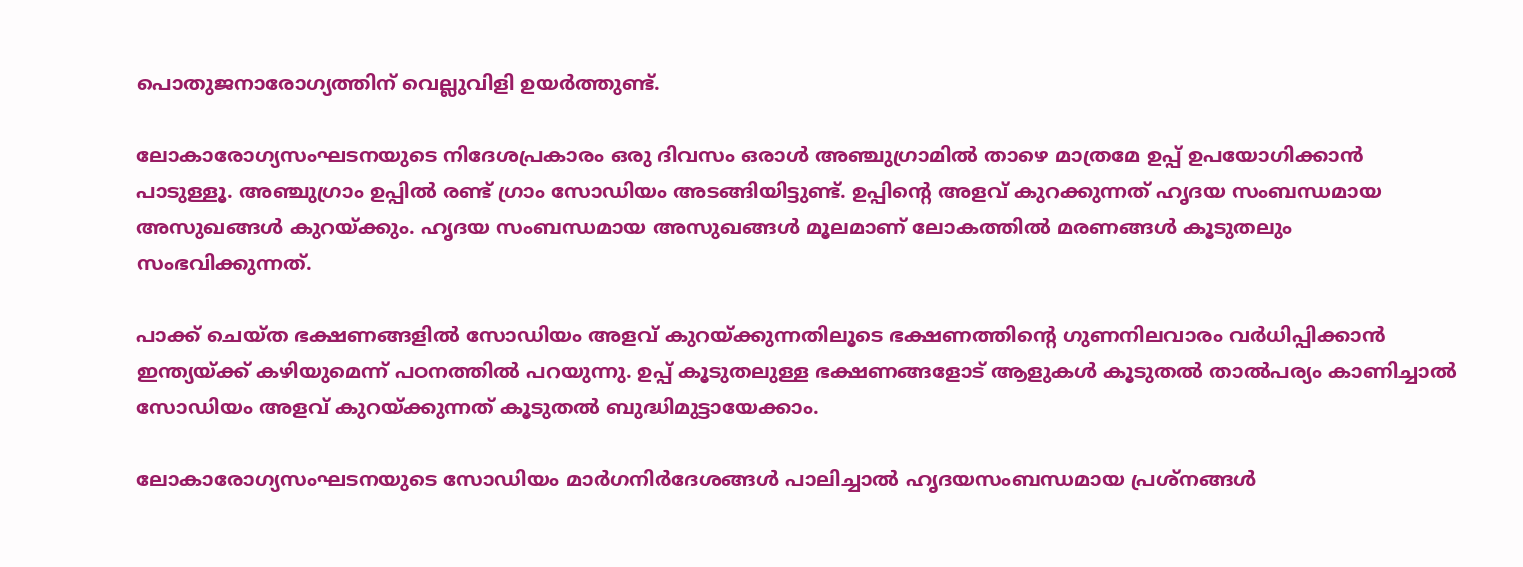പൊതുജനാരോഗ്യത്തിന് വെല്ലുവിളി ഉയർത്തുണ്ട്.

ലോകാരോഗ്യസംഘടനയുടെ നിദേശപ്രകാരം ഒരു ദിവസം ഒരാള്‍ അഞ്ചുഗ്രാമില്‍ താഴെ മാത്രമേ ഉപ്പ് ഉപയോഗിക്കാന്‍ പാടുള്ളൂ. അഞ്ചുഗ്രാം ഉപ്പിൽ രണ്ട് ഗ്രാം സോഡിയം അടങ്ങിയിട്ടുണ്ട്. ഉപ്പിന്റെ അളവ് കുറക്കുന്നത് ഹൃദയ സംബന്ധമായ അസുഖങ്ങൾ കുറയ്ക്കും. ഹൃദയ സംബന്ധമായ അസുഖങ്ങള്‍ മൂലമാണ് ലോകത്തിൽ മരണങ്ങള്‍ കൂടുതലും സംഭവിക്കുന്നത്.

പാക്ക് ചെയ്ത ഭക്ഷണങ്ങളിൽ സോഡിയം അളവ് കുറയ്ക്കുന്നതിലൂടെ ഭക്ഷണത്തിന്‍റെ ഗുണനിലവാരം വര്‍ധിപ്പിക്കാന്‍ ഇന്ത്യയ്ക്ക് കഴിയുമെന്ന് പഠനത്തിൽ പറയുന്നു. ഉപ്പ് കൂടുതലുള്ള ഭക്ഷണങ്ങളോട് ആളുകൾ കൂടുതൽ താൽപര്യം കാണിച്ചാൽ സോഡിയം അളവ് കുറയ്ക്കുന്നത് കൂടുതല്‍ ബുദ്ധിമുട്ടായേക്കാം.

ലോകാരോഗ്യസംഘടനയുടെ സോഡിയം മാർഗനിർദേശങ്ങൾ പാലിച്ചാൽ ഹൃദയസംബന്ധമായ പ്രശ്‌നങ്ങള്‍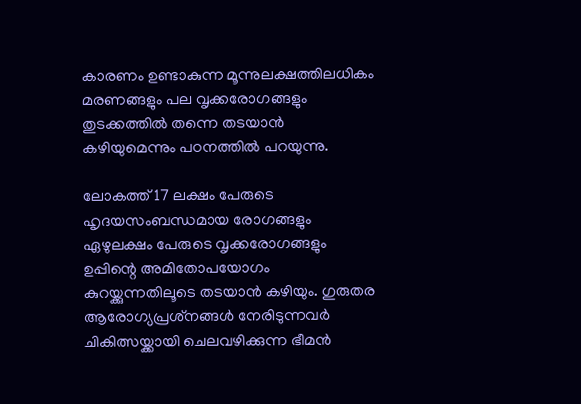കാരണം ഉണ്ടാകുന്ന മൂന്നുലക്ഷത്തിലധികം മരണങ്ങളും പല വൃക്കരോഗങ്ങളും തുടക്കത്തിൽ തന്നെ തടയാന്‍ കഴിയുമെന്നും പഠനത്തിൽ പറയുന്നു.

ലോകത്ത് 17 ലക്ഷം പേരുടെ ഹൃദയസംബന്ധമായ രോഗങ്ങളും ഏഴുലക്ഷം പേരുടെ വൃക്കരോഗങ്ങളും ഉപ്പിന്റെ അമിതോപയോഗം കുറയ്ക്കുന്നതിലൂടെ തടയാൻ കഴിയും. ഗുരുതര ആരോഗ്യപ്രശ്‌നങ്ങള്‍ നേരിടുന്നവര്‍ ചികിത്സയ്ക്കായി ചെലവഴിക്കുന്ന ഭീമന്‍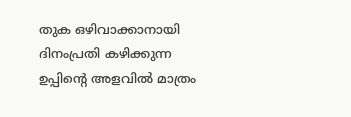തുക ഒഴിവാക്കാനായി ദിനംപ്രതി കഴിക്കുന്ന ഉപ്പിന്റെ അളവിൽ മാത്രം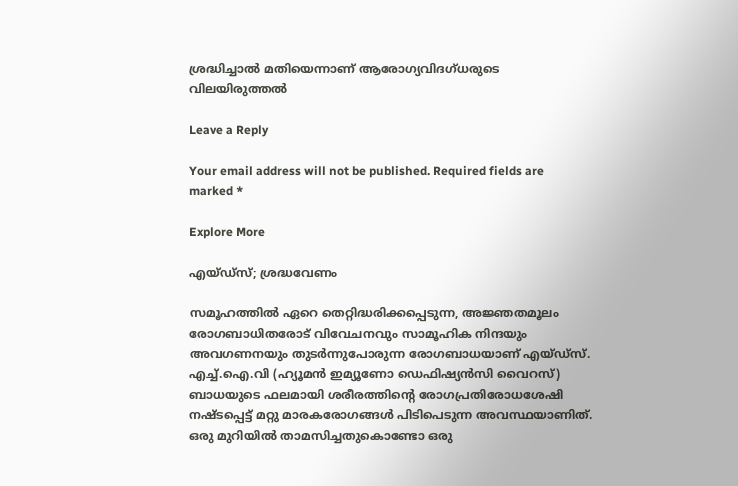ശ്രദ്ധിച്ചാല്‍ മതിയെന്നാണ് ആരോഗ്യവിദഗ്ധരുടെ വിലയിരുത്തല്‍

Leave a Reply

Your email address will not be published. Required fields are marked *

Explore More

എയ്ഡ്സ്; ശ്രദ്ധവേണം

സമൂഹത്തിൽ ഏറെ തെറ്റിദ്ധരിക്കപ്പെടുന്ന, അജ്ഞതമൂലം രോഗബാധിതരോട് വിവേചനവും സാമൂഹിക നിന്ദയും അവഗണനയും തുടർന്നുപോരുന്ന രോഗബാധയാണ് എയ്ഡ്സ്. എച്ച്.ഐ.വി (ഹ്യൂമൻ ഇമ്യൂണോ ഡെഫിഷ്യൻസി വൈറസ്) ബാധയുടെ ഫലമായി ശരീരത്തിന്റെ രോഗപ്രതിരോധശേഷി നഷ്ടപ്പെട്ട് മറ്റു മാരകരോഗങ്ങൾ പിടിപെടുന്ന അവസ്ഥയാണിത്. ഒരു മുറിയിൽ താമസിച്ചതുകൊണ്ടോ ഒരു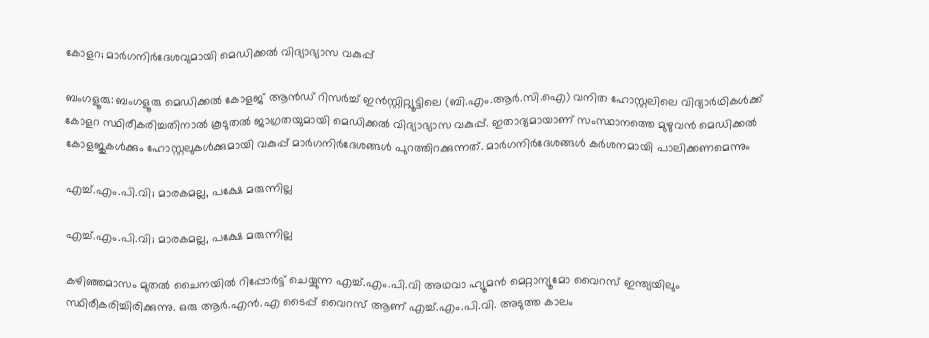കോളറ; മാർഗനിർദേശവുമായി മെഡിക്കൽ വിദ്യാഭ്യാസ വകുപ്പ്

ബംഗളൂരു: ബംഗളൂരു മെഡിക്കൽ കോളജ് ആൻഡ് റിസർച്ച് ഇൻസ്റ്റിറ്റ്യൂട്ടിലെ (ബി.എം.ആർ.സി.ഐ) വനിത ഹോസ്റ്റലിലെ വിദ്യാർഥികൾക്ക് കോളറ സ്ഥിരീകരിച്ചതിനാൽ കൂടുതൽ ജാഗ്രതയുമായി മെഡിക്കൽ വിദ്യാഭ്യാസ വകുപ്പ്. ഇതാദ്യമായാണ് സംസ്ഥാനത്തെ മുഴുവൻ മെഡിക്കൽ കോളജുകൾക്കും ഹോസ്റ്റലുകൾക്കുമായി വകുപ്പ് മാർഗനിർദേശങ്ങൾ പുറത്തിറക്കുന്നത്. മാർഗനിർദേശങ്ങൾ കർശനമായി പാലിക്കണമെന്നും

എച്ച്.എം.പി.വി; മാരകമല്ല, പക്ഷേ മരുന്നില്ല

എച്ച്.എം.പി.വി; മാരകമല്ല, പക്ഷേ മരുന്നില്ല

കഴിഞ്ഞമാസം മുതൽ ചൈനയിൽ റിപ്പോർട്ട് ചെയ്യുന്ന എച്ച്.എം.പി.വി അഥവാ ഹ്യൂമൻ മെറ്റാന്യൂമോ വൈറസ് ഇന്ത്യയിലും സ്ഥിരീകരിച്ചിരിക്കുന്നു. ഒരു ആർ.എൻ.എ ടൈപ്പ് വൈറസ് ആണ് എച്ച്.എം.പി.വി. അടുത്ത കാലം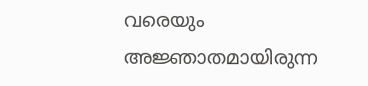വരെയും അജ്ഞാതമായിരുന്ന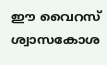ഈ വൈറസ് ശ്വാസകോശ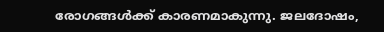രോഗങ്ങൾക്ക് കാരണമാകുന്നു. ജലദോഷം,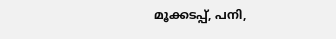മൂക്കടപ്പ്, പനി,